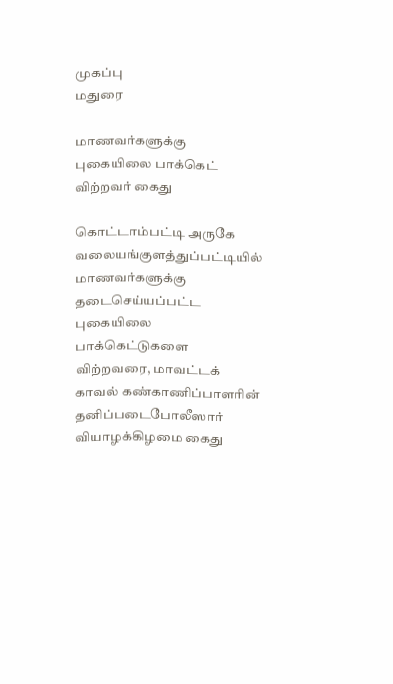முகப்பு
மதுரை

மாணவர்களுக்கு புகையிலை பாக்கெட் விற்றவர் கைது

கொட்டாம்பட்டி அருகே வலையங்குளத்துப்பட்டியில் மாணவர்களுக்கு தடைசெய்யப்பட்ட புகையிலை பாக்கெட்டுகளை விற்றவரை, மாவட்டக் காவல் கண்காணிப்பாளரின் தனிப்படைபோலீஸார் வியாழக்கிழமை கைது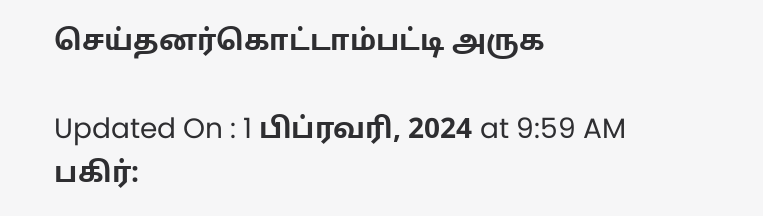செய்தனர்கொட்டாம்பட்டி அருக

Updated On : 1 பிப்ரவரி, 2024 at 9:59 AM
பகிர்: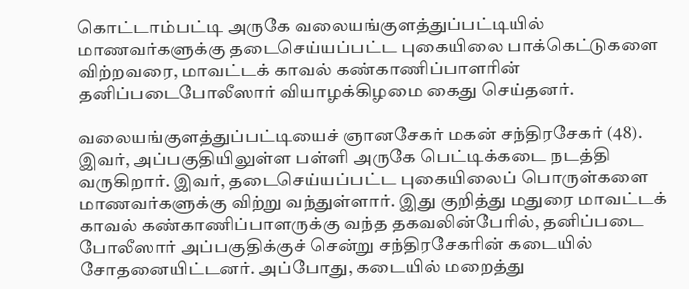கொட்டாம்பட்டி அருகே வலையங்குளத்துப்பட்டியில் மாணவர்களுக்கு தடைசெய்யப்பட்ட புகையிலை பாக்கெட்டுகளை விற்றவரை, மாவட்டக் காவல் கண்காணிப்பாளரின் தனிப்படைபோலீஸார் வியாழக்கிழமை கைது செய்தனர்.

வலையங்குளத்துப்பட்டியைச் ஞானசேகர் மகன் சந்திரசேகர் (48). இவர், அப்பகுதியிலுள்ள பள்ளி அருகே பெட்டிக்கடை நடத்தி வருகிறார். இவர், தடைசெய்யப்பட்ட புகையிலைப் பொருள்களை மாணவர்களுக்கு விற்று வந்துள்ளார். இது குறித்து மதுரை மாவட்டக் காவல் கண்காணிப்பாளருக்கு வந்த தகவலின்பேரில், தனிப்படை போலீஸார் அப்பகுதிக்குச் சென்று சந்திரசேகரின் கடையில் சோதனையிட்டனர். அப்போது, கடையில் மறைத்து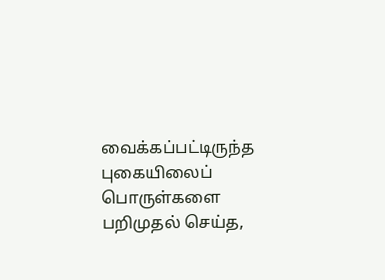வைக்கப்பட்டிருந்த புகையிலைப் பொருள்களை பறிமுதல் செய்த,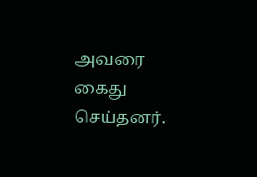அவரை கைது செய்தனர்.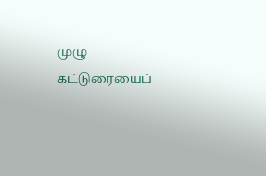முழு கட்டுரையைப்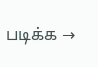படிக்க →